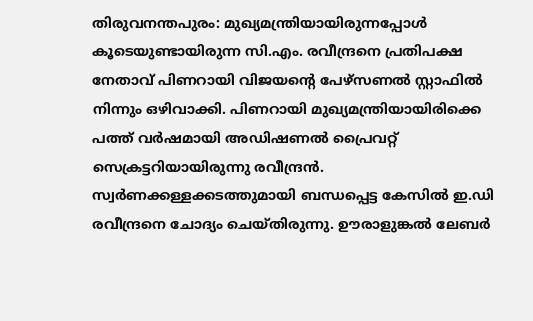തിരുവനന്തപുരം: മുഖ്യമന്ത്രിയായിരുന്നപ്പോൾ കൂടെയുണ്ടായിരുന്ന സി.എം. രവീന്ദ്രനെ പ്രതിപക്ഷ നേതാവ് പിണറായി വിജയന്റെ പേഴ്സണൽ സ്റ്റാഫിൽ നിന്നും ഒഴിവാക്കി. പിണറായി മുഖ്യമന്ത്രിയായിരിക്കെ പത്ത് വർഷമായി അഡിഷണൽ പ്രൈവറ്റ് സെക്രട്ടറിയായിരുന്നു രവീന്ദ്രൻ. സ്വർണക്കള്ളക്കടത്തുമായി ബന്ധപ്പെട്ട കേസിൽ ഇ.ഡി രവീന്ദ്രനെ ചോദ്യം ചെയ്തിരുന്നു. ഊരാളുങ്കൽ ലേബർ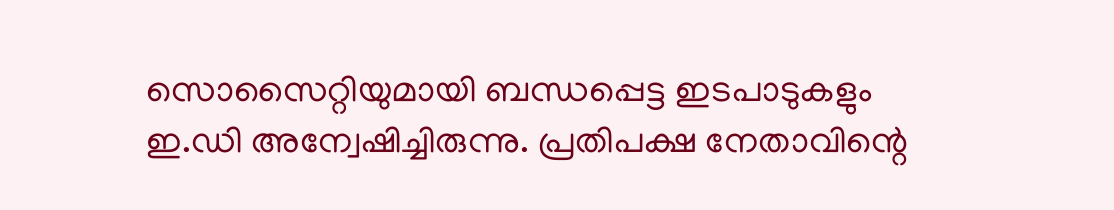സൊസൈറ്റിയുമായി ബന്ധപ്പെട്ട ഇടപാടുകളും ഇ.ഡി അന്വേഷിച്ചിരുന്നു. പ്രതിപക്ഷ നേതാവിന്റെ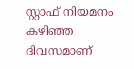സ്റ്റാഫ് നിയമനം കഴിഞ്ഞ ദിവസമാണ്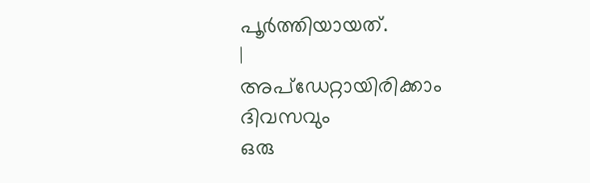പൂർത്തിയായത്.
|
അപ്ഡേറ്റായിരിക്കാം ദിവസവും
ഒരു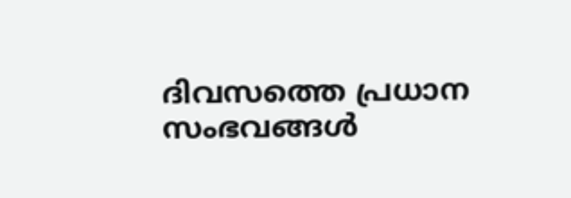ദിവസത്തെ പ്രധാന സംഭവങ്ങൾ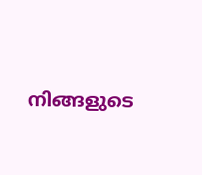നിങ്ങളുടെ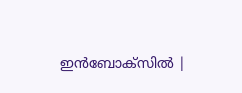ഇൻബോക്സിൽ |